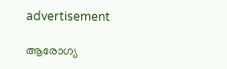advertisement

ആരോഗ്യ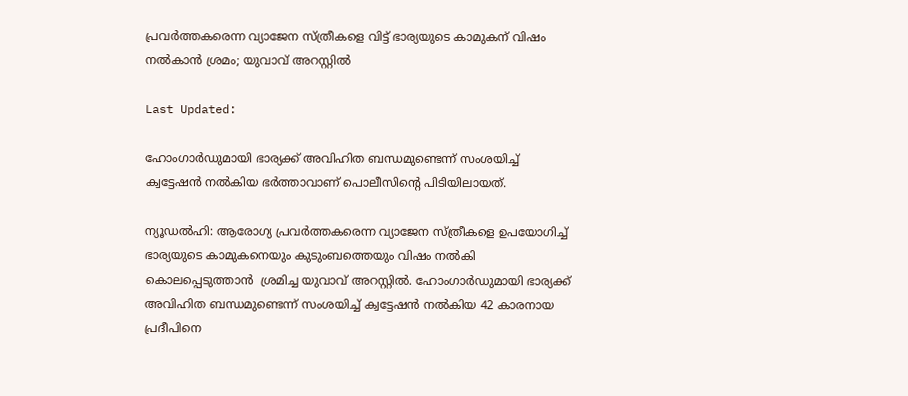പ്രവർത്തകരെന്ന വ്യാജേന സ്ത്രീകളെ വിട്ട് ഭാര്യയുടെ കാമുകന് വിഷം നൽകാൻ ശ്രമം; യുവാവ് അറസ്റ്റിൽ

Last Updated:

ഹോംഗാർഡുമായി ഭാര്യക്ക് അവിഹിത ബന്ധമുണ്ടെന്ന് സംശയിച്ച് ക്വട്ടേഷൻ നൽകിയ ഭർത്താവാണ് പൊലീസിന്റെ പിടിയിലായത്.

ന്യൂഡൽഹി: ആരോഗ്യ പ്രവർത്തകരെന്ന വ്യാജേന സ്ത്രീകളെ ഉപയോഗിച്ച് ഭാര്യയുടെ കാമുകനെയും കുടുംബത്തെയും വിഷം നൽകി കൊലപ്പെടുത്താൻ  ശ്രമിച്ച യുവാവ് അറസ്റ്റിൽ. ഹോംഗാർഡുമായി ഭാര്യക്ക് അവിഹിത ബന്ധമുണ്ടെന്ന് സംശയിച്ച് ക്വട്ടേഷൻ നൽകിയ 42 കാരനായ പ്രദീപിനെ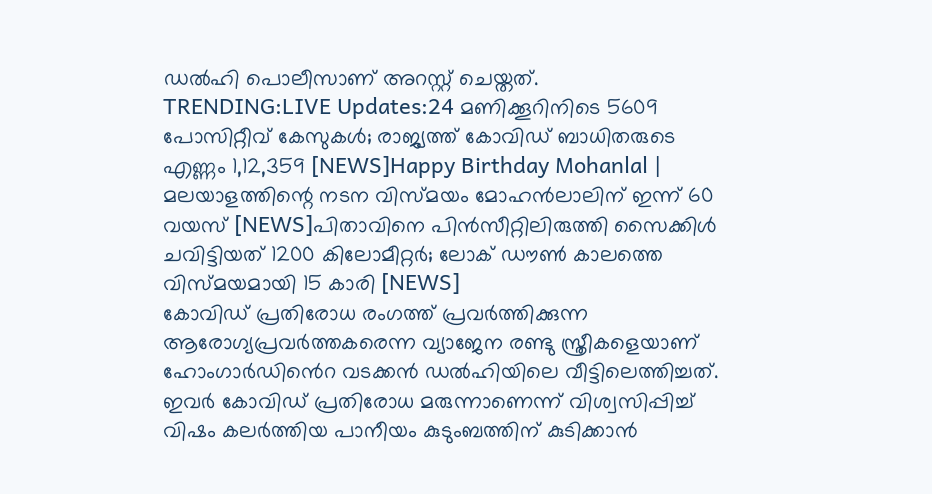ഡൽഹി പൊലീസാണ് അറസ്റ്റ് ചെയ്തത്.
TRENDING:LIVE Updates:24 മണിക്കൂറിനിടെ 5609 പോസിറ്റീവ് കേസുകൾ; രാജ്യത്ത് കോവിഡ് ബാധിതരുടെ എണ്ണം 1,12,359 [NEWS]Happy Birthday Mohanlal | മലയാളത്തിന്റെ നടന വിസ്മയം മോഹൻലാലിന് ഇന്ന് 60 വയസ് [NEWS]പിതാവിനെ പിൻസീറ്റിലിരുത്തി സൈക്കിൾ ചവിട്ടിയത് 1200 കിലോമീറ്റർ; ലോക് ഡൗണ്‍ കാലത്തെ വിസ്മയമായി 15 കാരി [NEWS]
കോവിഡ് പ്രതിരോധ രംഗത്ത് പ്രവർത്തിക്കുന്ന ആരോഗ്യപ്രവർത്തകരെന്ന വ്യാജേന രണ്ടു സ്ത്രീകളെയാണ് ഹോംഗാർഡിൻെറ വടക്കൻ ഡൽഹിയിലെ വീട്ടിലെത്തിച്ചത്. ഇവർ കോവിഡ് പ്രതിരോധ മരുന്നാണെന്ന് വിശ്വസിപ്പിച്ച് വിഷം കലർത്തിയ പാനീയം കുടുംബത്തിന് കുടിക്കാൻ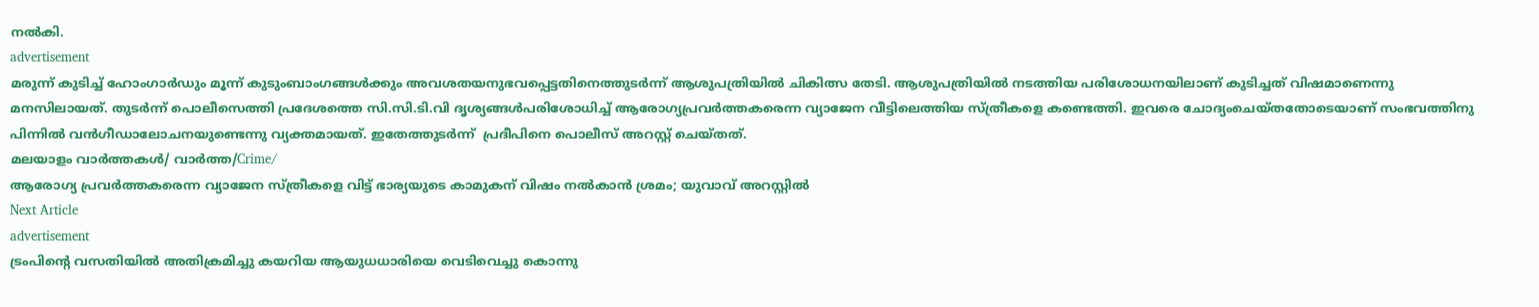നൽകി.
advertisement
മരുന്ന് കുടിച്ച് ഹോംഗാർഡും മൂന്ന് കുടുംബാംഗങ്ങൾക്കും അവശതയനുഭവപ്പെട്ടതിനെത്തുടർന്ന് ആശുപത്രിയിൽ ചികിത്സ തേടി. ആശുപത്രിയിൽ നടത്തിയ പരിശോധനയിലാണ് കുടിച്ചത് വിഷമാണെന്നു മനസിലായത്. തുടർന്ന് പൊലീസെത്തി പ്രദേശത്തെ സി.സി.ടി.വി ദൃശ്യങ്ങൾപരിശോധിച്ച് ആരോഗ്യപ്രവർത്തകരെന്ന വ്യാജേന വീട്ടിലെത്തിയ സ്ത്രീകളെ കണ്ടെത്തി. ഇവരെ ചോദ്യംചെയ്തതോടെയാണ് സംഭവത്തിനു പിന്നിൽ വൻഗീഡാലോചനയുണ്ടെന്നു വ്യക്തമായത്. ഇതേത്തുടർന്ന്  പ്രദീപിനെ പൊലീസ് അറസ്റ്റ് ചെയ്തത്.
മലയാളം വാർത്തകൾ/ വാർത്ത/Crime/
ആരോഗ്യ പ്രവർത്തകരെന്ന വ്യാജേന സ്ത്രീകളെ വിട്ട് ഭാര്യയുടെ കാമുകന് വിഷം നൽകാൻ ശ്രമം; യുവാവ് അറസ്റ്റിൽ
Next Article
advertisement
ട്രംപിന്റെ വസതിയിൽ അതിക്രമിച്ചു കയറിയ ആയുധധാരിയെ വെടിവെച്ചു കൊന്നു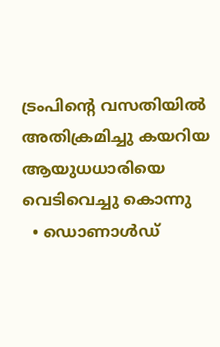ട്രംപിന്റെ വസതിയിൽ അതിക്രമിച്ചു കയറിയ ആയുധധാരിയെ വെടിവെച്ചു കൊന്നു
  • ഡൊണാൾഡ്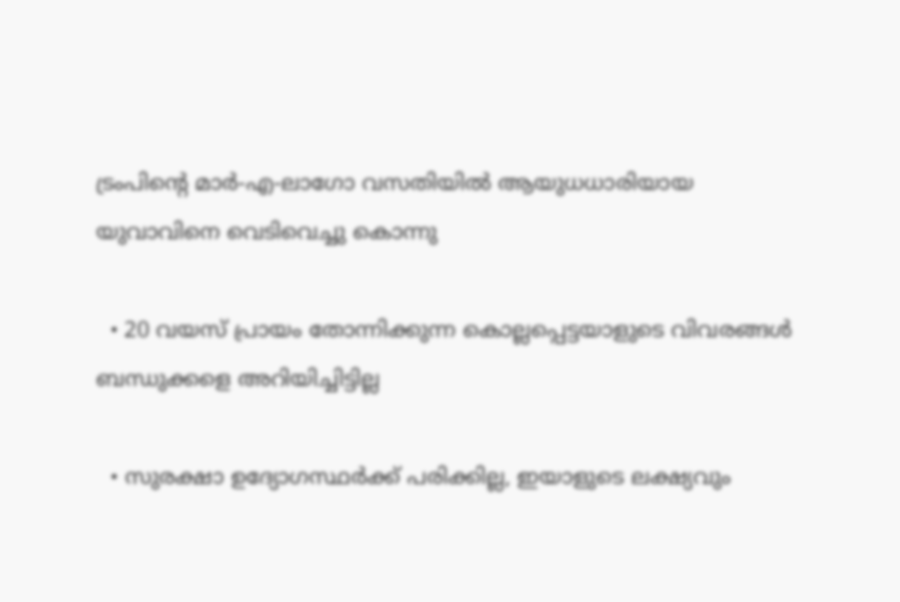ട്രംപിന്റെ മാർ-എ-ലാഗോ വസതിയിൽ ആയുധധാരിയായ യുവാവിനെ വെടിവെച്ചു കൊന്നു

  • 20 വയസ് പ്രായം തോന്നിക്കുന്ന കൊല്ലപ്പെട്ടയാളുടെ വിവരങ്ങൾ ബന്ധുക്കളെ അറിയിച്ചിട്ടില്ല

  • സുരക്ഷാ ഉദ്യോഗസ്ഥർക്ക് പരിക്കില്ല, ഇയാളുടെ ലക്ഷ്യവും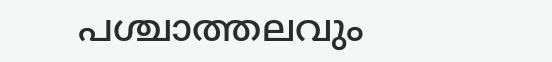പശ്ചാത്തലവും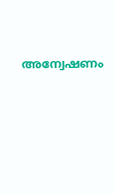അന്വേഷണം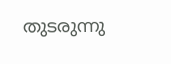തുടരുന്നു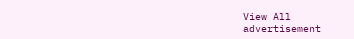View All
advertisement